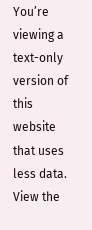You’re viewing a text-only version of this website that uses less data. View the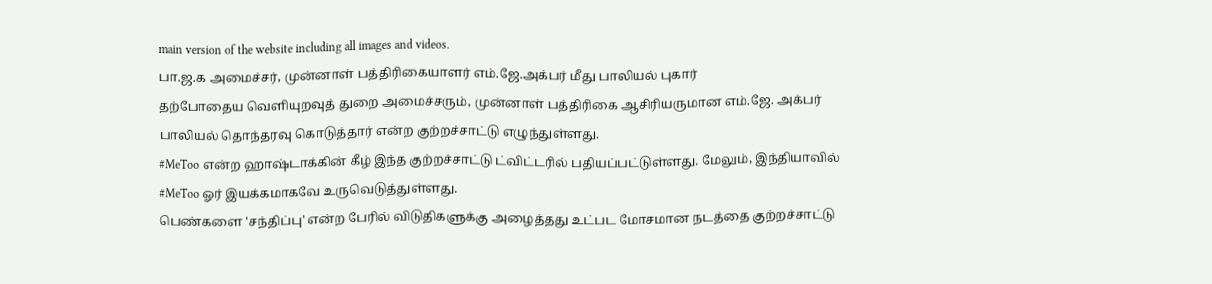main version of the website including all images and videos.
பா.ஜ.க அமைச்சர், முன்னாள் பத்திரிகையாளர் எம்.ஜே.அக்பர் மீது பாலியல் புகார்
தற்போதைய வெளியுறவுத் துறை அமைச்சரும், முன்னாள் பத்திரிகை ஆசிரியருமான எம்.ஜே. அக்பர் பாலியல் தொந்தரவு கொடுத்தார் என்ற குற்றச்சாட்டு எழுந்துள்ளது.
#MeToo என்ற ஹாஷ்டாக்கின் கீழ் இந்த குற்றச்சாட்டு ட்விட்டரில் பதியப்பட்டுள்ளது. மேலும், இந்தியாவில் #MeToo ஓர் இயக்கமாகவே உருவெடுத்துள்ளது.
பெண்களை 'சந்திப்பு' என்ற பேரில் விடுதிகளுக்கு அழைத்தது உட்பட மோசமான நடத்தை குற்றச்சாட்டு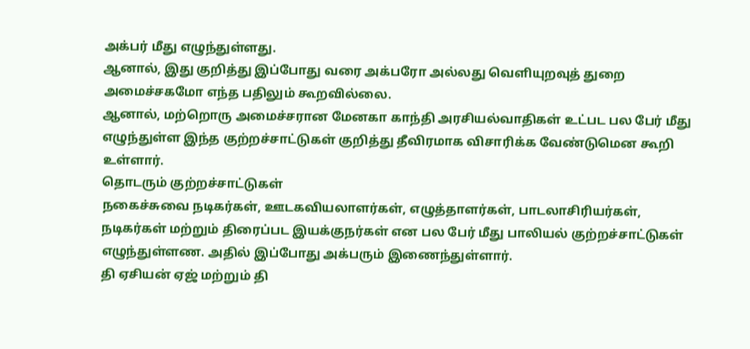அக்பர் மீது எழுந்துள்ளது.
ஆனால், இது குறித்து இப்போது வரை அக்பரோ அல்லது வெளியுறவுத் துறை அமைச்சகமோ எந்த பதிலும் கூறவில்லை.
ஆனால், மற்றொரு அமைச்சரான மேனகா காந்தி அரசியல்வாதிகள் உட்பட பல பேர் மீது எழுந்துள்ள இந்த குற்றச்சாட்டுகள் குறித்து தீவிரமாக விசாரிக்க வேண்டுமென கூறி உள்ளார்.
தொடரும் குற்றச்சாட்டுகள்
நகைச்சுவை நடிகர்கள், ஊடகவியலாளர்கள், எழுத்தாளர்கள், பாடலாசிரியர்கள், நடிகர்கள் மற்றும் திரைப்பட இயக்குநர்கள் என பல பேர் மீது பாலியல் குற்றச்சாட்டுகள் எழுந்துள்ளண. அதில் இப்போது அக்பரும் இணைந்துள்ளார்.
தி ஏசியன் ஏஜ் மற்றும் தி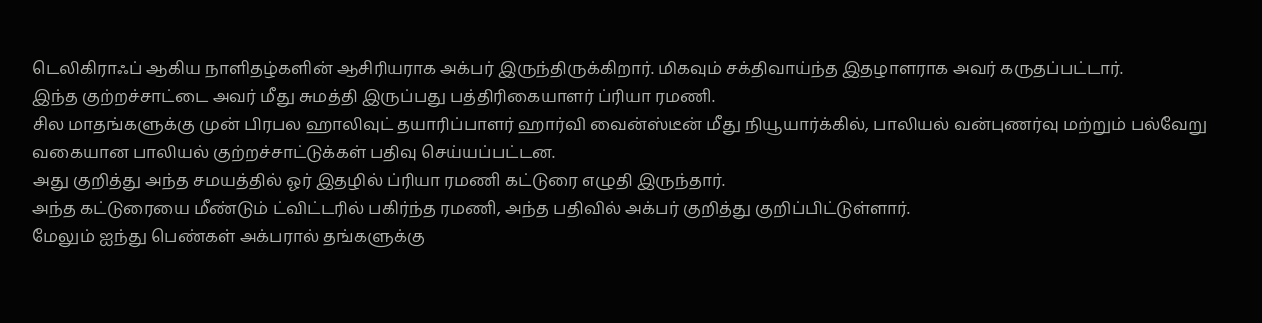டெலிகிராஃப் ஆகிய நாளிதழ்களின் ஆசிரியராக அக்பர் இருந்திருக்கிறார். மிகவும் சக்திவாய்ந்த இதழாளராக அவர் கருதப்பட்டார்.
இந்த குற்றச்சாட்டை அவர் மீது சுமத்தி இருப்பது பத்திரிகையாளர் ப்ரியா ரமணி.
சில மாதங்களுக்கு முன் பிரபல ஹாலிவுட் தயாரிப்பாளர் ஹார்வி வைன்ஸ்டீன் மீது நியூயார்க்கில், பாலியல் வன்புணர்வு மற்றும் பல்வேறு வகையான பாலியல் குற்றச்சாட்டுக்கள் பதிவு செய்யப்பட்டன.
அது குறித்து அந்த சமயத்தில் ஓர் இதழில் ப்ரியா ரமணி கட்டுரை எழுதி இருந்தார்.
அந்த கட்டுரையை மீண்டும் ட்விட்டரில் பகிர்ந்த ரமணி, அந்த பதிவில் அக்பர் குறித்து குறிப்பிட்டுள்ளார்.
மேலும் ஐந்து பெண்கள் அக்பரால் தங்களுக்கு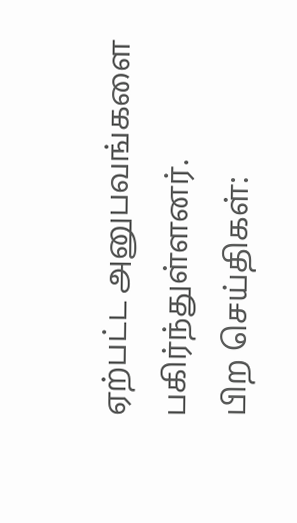ஏற்பட்ட அனுபவங்களை பகிர்ந்துள்ளனர்.
பிற செய்திகள்: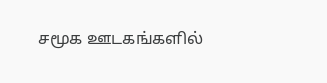சமூக ஊடகங்களில்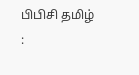பிபிசி தமிழ் :